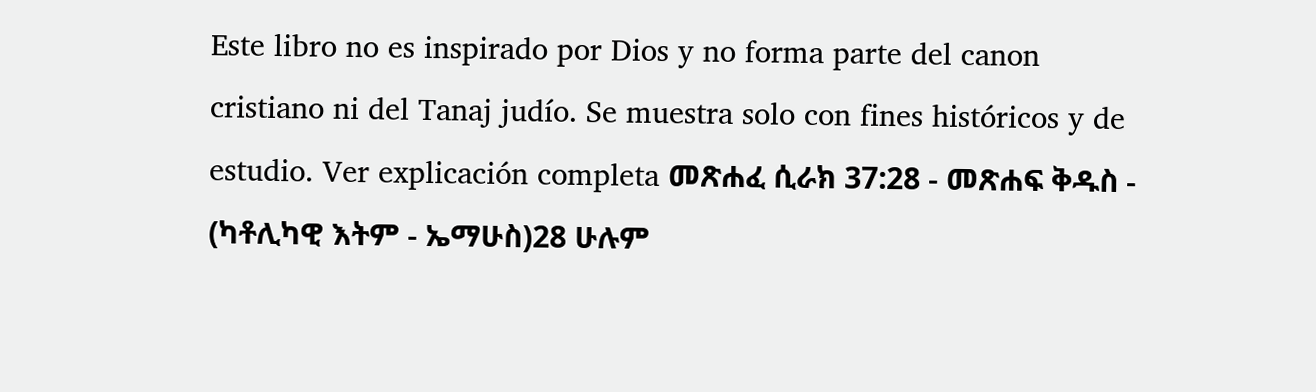Este libro no es inspirado por Dios y no forma parte del canon cristiano ni del Tanaj judío. Se muestra solo con fines históricos y de estudio. Ver explicación completa መጽሐፈ ሲራክ 37:28 - መጽሐፍ ቅዱስ - (ካቶሊካዊ እትም - ኤማሁስ)28 ሁሉም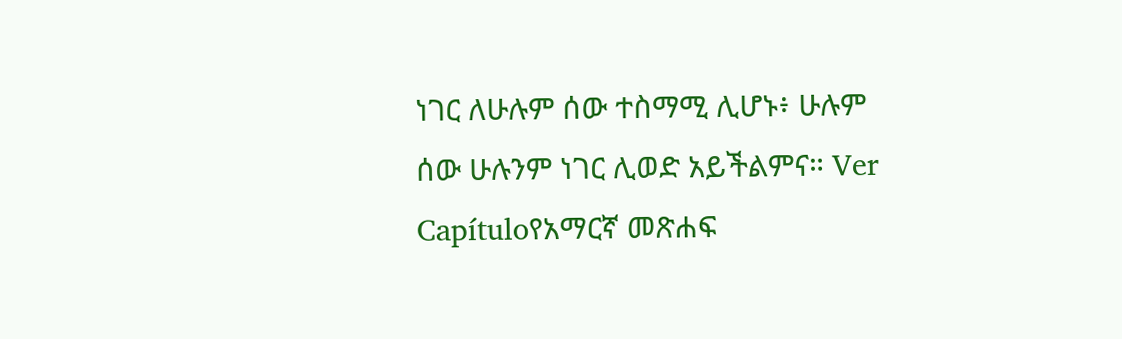ነገር ለሁሉም ሰው ተስማሚ ሊሆኑ፥ ሁሉም ሰው ሁሉንም ነገር ሊወድ አይችልምና። Ver Capítuloየአማርኛ መጽሐፍ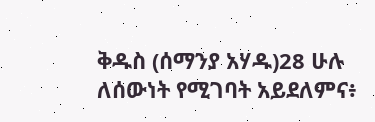ቅዱስ (ሰማንያ አሃዱ)28 ሁሉ ለሰውነት የሚገባት አይደለምና፥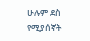ሁሉም ደስ የሚያሰኛት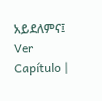አይደለምና፤ Ver Capítulo |